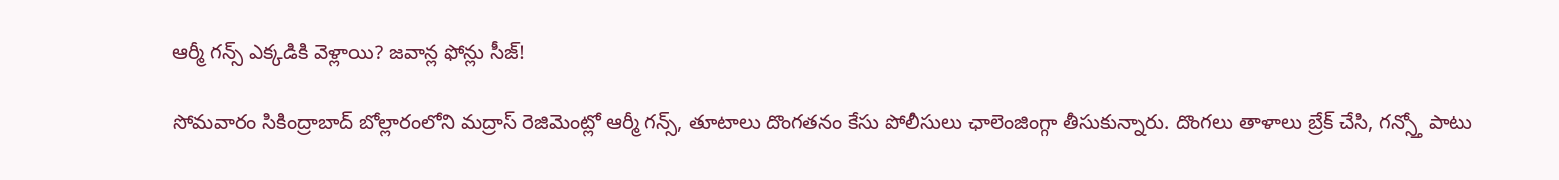ఆర్మీ గన్స్ ఎక్కడికి వెళ్లాయి? జవాన్ల ఫోన్లు సీజ్!

సోమవారం సికింద్రాబాద్ బోల్లారంలోని మద్రాస్ రెజిమెంట్లో ఆర్మీ గన్స్, తూటాలు దొంగతనం కేసు పోలీసులు ఛాలెంజింగ్గా తీసుకున్నారు. దొంగలు తాళాలు బ్రేక్ చేసి, గన్స్తో పాటు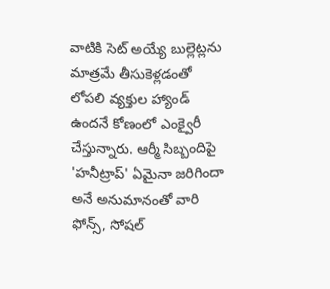వాటికి సెట్ అయ్యే బుల్లెట్లను మాత్రమే తీసుకెళ్లడంతో లోపలి వ్యక్తుల హ్యాండ్ ఉందనే కోణంలో ఎంక్వైరీ చేస్తున్నారు. ఆర్మీ సిబ్బందిపై 'హనీట్రాప్' ఏమైనా జరిగిందా అనే అనుమానంతో వారి ఫోన్స్, సోషల్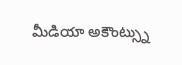మీడియా అకౌంట్స్ను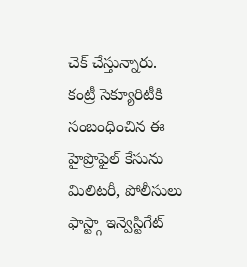చెక్ చేస్తున్నారు. కంట్రీ సెక్యూరిటీకి సంబంధించిన ఈ హైప్రొఫైల్ కేసును మిలిటరీ, పోలీసులు ఫాస్ట్గా ఇన్వెస్టిగేట్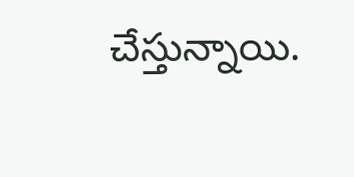చేస్తున్నాయి.